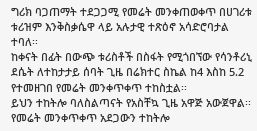ግሪክ ባጋጠማት ተደጋጋሚ የመሬት መንቀጠወቀጥ በሀገሪቱ ቱሪዝም እንቅስቃሴዋ ላይ አሉታዊ ተጽዕኖ አሳድሮባታል ተባለ፡፡
ከቀናት በፊት በውጭ ቱሪስቶች በስፋት የሚጎበኘው የሳንቶሪኒ ደሴት ለተከታታይ ሰባት ጊዜ በሬክተር ስኬል ከ4 እስከ 5.2 የተመዘገበ የመሬት መንቀጥቀጥ ተከስቷል፡፡
ይህን ተከትሎ ባለስልጣናት የአስቸኳ ጊዜ አዋጅ አውጀዋል፡፡
የመሬት መንቀጥቀጥ አደጋውን ተከትሎ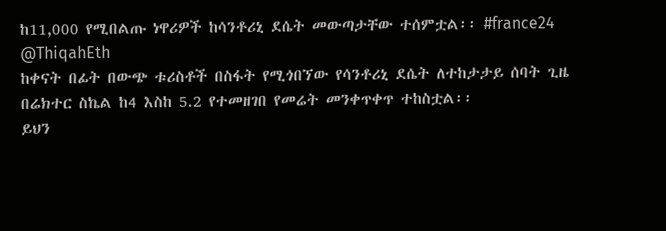ከ11,000 የሚበልጡ ነዋሪዎች ከሳንቶሪኒ ደሴት መውጣታቸው ተሰምቷል፡፡ #france24
@ThiqahEth
ከቀናት በፊት በውጭ ቱሪስቶች በስፋት የሚጎበኘው የሳንቶሪኒ ደሴት ለተከታታይ ሰባት ጊዜ በሬክተር ስኬል ከ4 እስከ 5.2 የተመዘገበ የመሬት መንቀጥቀጥ ተከስቷል፡፡
ይህን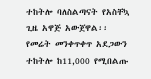ተከትሎ ባለስልጣናት የአስቸኳ ጊዜ አዋጅ አውጀዋል፡፡
የመሬት መንቀጥቀጥ አደጋውን ተከትሎ ከ11,000 የሚበልጡ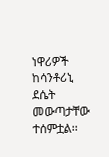ነዋሪዎች ከሳንቶሪኒ ደሴት መውጣታቸው ተሰምቷል፡፡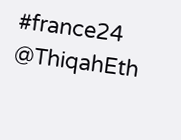#france24
@ThiqahEth